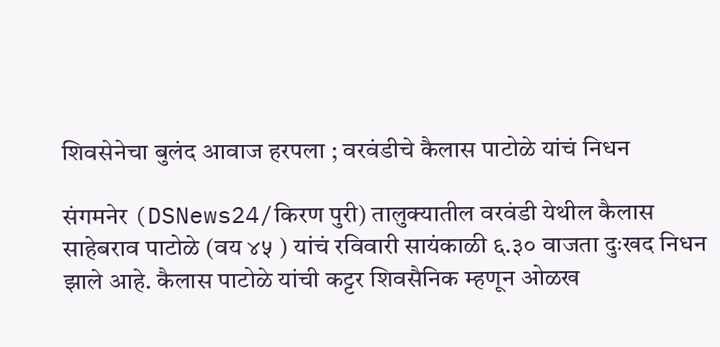शिवसेनेचा बुलंद आवाज हरपला ; वरवंडीचे कैलास पाटोळे यांचं निधन

संगमनेर (DSNews24/किरण पुरी) तालुक्यातील वरवंडी येथील कैलास साहेबराव पाटोळे (वय ४५ ) यांचं रविवारी सायंकाळी ६.३० वाजता दुःखद निधन झाले आहे. कैलास पाटोळे यांची कट्टर शिवसैनिक म्हणून ओळख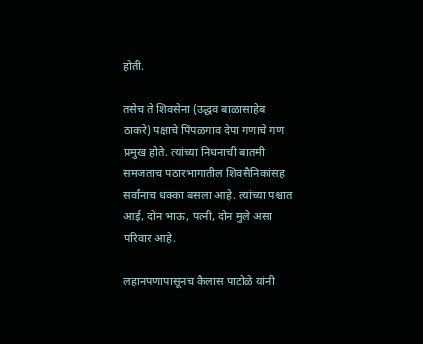होती.

तसेच ते शिवसेना (उद्धव बाळासाहेब ठाकरे) पक्षाचे पिंपळगाव देपा गणाचे गण प्रमुख होते. त्यांच्या निधनाची बातमी समजताच पठारभागातील शिवसैनिकांसह सर्वांनाच धक्का बसला आहे. त्यांच्या पश्चात आई, दोन भाऊ, पत्नी, दोन मुले असा परिवार आहे.

लहानपणापासूनच कैलास पाटोळे यांनी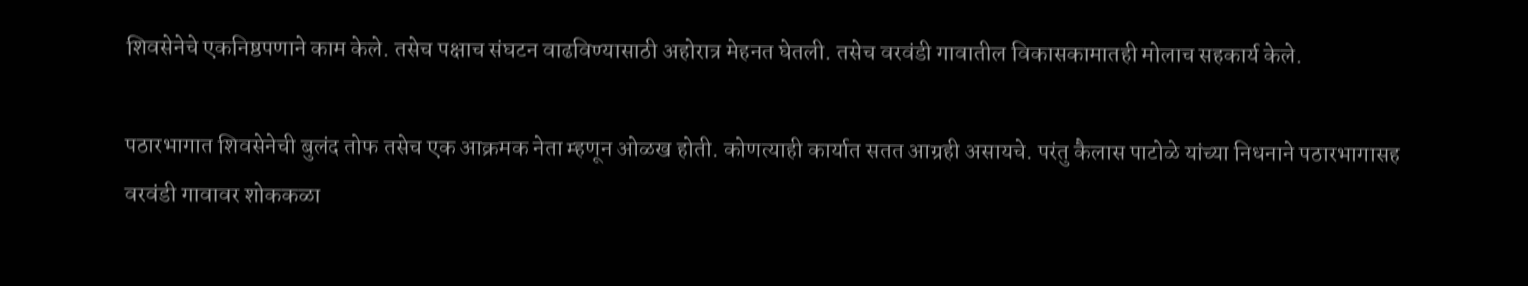शिवसेनेचे एकनिष्ठपणाने काम केले. तसेच पक्षाच संघटन वाढविण्यासाठी अहोरात्र मेहनत घेतली. तसेच वरवंडी गावातील विकासकामातही मोलाच सहकार्य केले.

पठारभागात शिवसेनेची बुलंद तोफ तसेच एक आक्रमक नेता म्हणून ओळख होती. कोणत्याही कार्यात सतत आग्रही असायचे. परंतु कैलास पाटोळे यांच्या निधनाने पठारभागासह वरवंडी गावावर शोककळा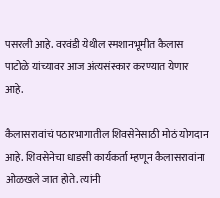पसरली आहे. वरवंडी येथील स्मशानभूमीत कैलास पाटोळे यांच्यावर आज अंत्यसंस्कार करण्यात येणार आहे.

कैलासरावांचं पठारभागातील शिवसेनेसाठी मोठं योगदान आहे. शिवसेनेचा धाडसी कार्यकर्ता म्हणून कैलासरावांना ओळखले जात होते. त्यांनी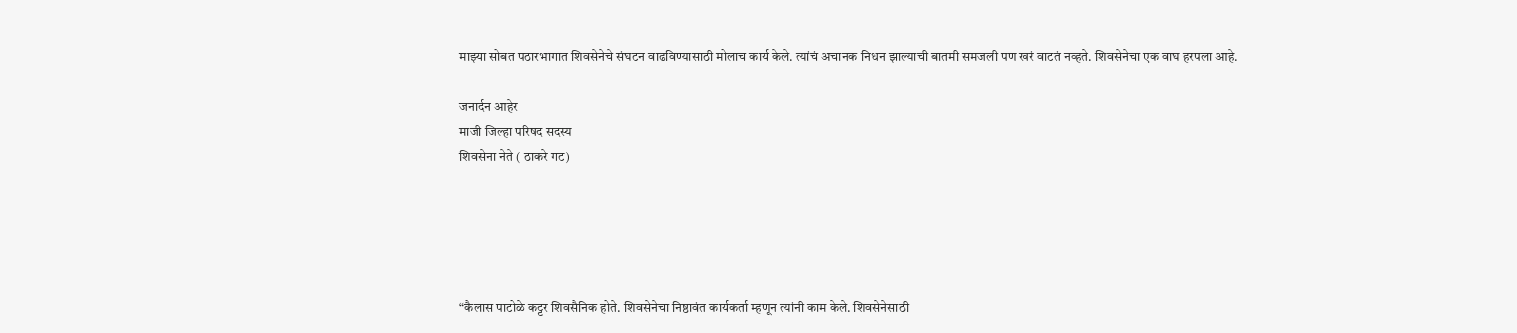माझ्या सोबत पठारभागात शिवसेनेचे संघटन वाढविण्यासाठी मोलाच कार्य केले. त्यांचं अचानक निधन झाल्याची बातमी समजली पण खरं वाटतं नव्हते. शिवसेनेचा एक वाघ हरपला आहे.

जनार्दन आहेर
माजी जिल्हा परिषद सदस्य
शिवसेना नेते ( ठाकरे गट)





“कैलास पाटोळे कट्टर शिवसैनिक होते. शिवसेनेचा निष्ठावंत कार्यकर्ता म्हणून त्यांनी काम केले. शिवसेनेसाठी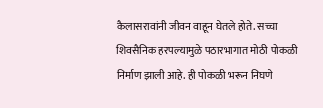कैलासरावांनी जीवन वाहून घेतले होते. सच्चा शिवसैनिक हरपल्यामुळे पठारभागात मोठी पोकळी निर्माण झाली आहे. ही पोकळी भरून निघणे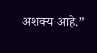अशक्य आहे.”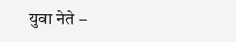युवा नेते –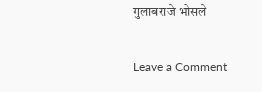गुलाबराजे भोसले

Leave a Comment